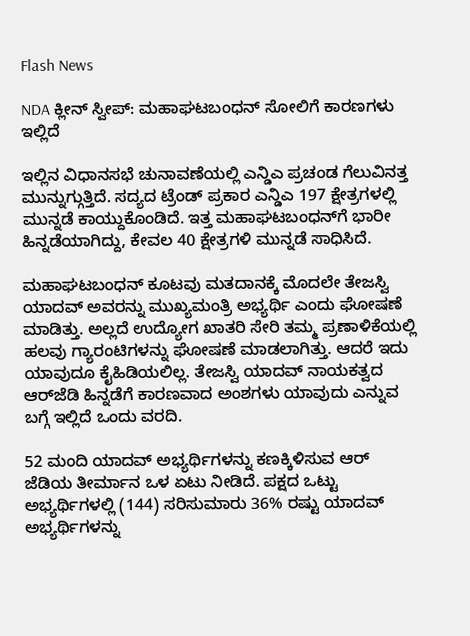Flash News

NDA ಕ್ಲೀನ್ ಸ್ವೀಪ್: ಮಹಾಘಟಬಂಧನ್‌ ಸೋಲಿಗೆ ಕಾರಣಗಳು ಇಲ್ಲಿದೆ

ಇಲ್ಲಿನ ವಿಧಾನಸಭೆ ಚುನಾವಣೆಯಲ್ಲಿ ಎನ್ಡಿಎ ಪ್ರಚಂಡ ಗೆಲುವಿನತ್ತ ಮುನ್ನುಗ್ಗುತ್ತಿದೆ. ಸದ್ಯದ ಟ್ರೆಂಡ್ ಪ್ರಕಾರ ಎನ್ಡಿಎ 197 ಕ್ಷೇತ್ರಗಳಲ್ಲಿ ಮುನ್ನಡೆ ಕಾಯ್ದುಕೊಂಡಿದೆ. ಇತ್ತ ಮಹಾಘಟಬಂಧನ್‌ಗೆ ಭಾರೀ ಹಿನ್ನಡೆಯಾಗಿದ್ದು, ಕೇವಲ 40 ಕ್ಷೇತ್ರಗಳಿ ಮುನ್ನಡೆ ಸಾಧಿಸಿದೆ.

ಮಹಾಘಟಬಂಧನ್‌ ಕೂಟವು ಮತದಾನಕ್ಕೆ ಮೊದಲೇ ತೇಜಸ್ವಿ ಯಾದವ್‌ ಅವರನ್ನು ಮುಖ್ಯಮಂತ್ರಿ ಅಭ್ಯರ್ಥಿ ಎಂದು ಘೋಷಣೆ ಮಾಡಿತ್ತು. ಅಲ್ಲದೆ ಉದ್ಯೋಗ ಖಾತರಿ ಸೇರಿ ತಮ್ಮ ಪ್ರಣಾಳಿಕೆಯಲ್ಲಿ ಹಲವು ಗ್ಯಾರಂಟಿಗಳನ್ನು ಘೋಷಣೆ ಮಾಡಲಾಗಿತ್ತು. ಆದರೆ ಇದು ಯಾವುದೂ ಕೈಹಿಡಿಯಲಿಲ್ಲ. ತೇಜಸ್ವಿ ಯಾದವ್‌ ನಾಯಕತ್ವದ ಆರ್‌ಜೆಡಿ ಹಿನ್ನಡೆಗೆ ಕಾರಣವಾದ ಅಂಶಗಳು ಯಾವುದು ಎನ್ನುವ ಬಗ್ಗೆ ಇಲ್ಲಿದೆ ಒಂದು ವರದಿ.

52 ಮಂದಿ ಯಾದವ್‌ ಅಭ್ಯರ್ಥಿಗಳನ್ನು ಕಣಕ್ಕಿಳಿಸುವ ಆರ್‌ ಜೆಡಿಯ ತೀರ್ಮಾನ ಒಳ ಏಟು ನೀಡಿದೆ. ಪಕ್ಷದ ಒಟ್ಟು ಅಭ್ಯರ್ಥಿಗಳಲ್ಲಿ (144) ಸರಿಸುಮಾರು 36% ರಷ್ಟು ಯಾದವ್ ಅಭ್ಯರ್ಥಿಗಳನ್ನು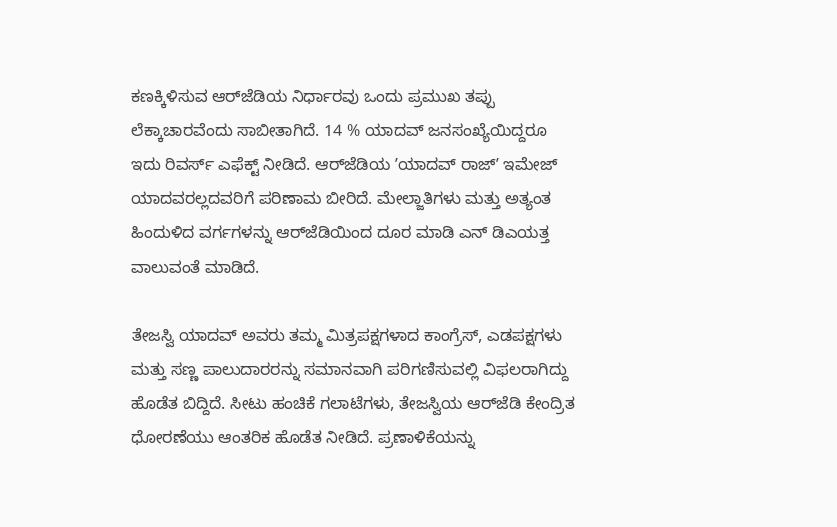ಕಣಕ್ಕಿಳಿಸುವ ಆರ್‌ಜೆಡಿಯ ನಿರ್ಧಾರವು ಒಂದು ಪ್ರಮುಖ ತಪ್ಪು ಲೆಕ್ಕಾಚಾರವೆಂದು ಸಾಬೀತಾಗಿದೆ. 14 % ಯಾದವ್‌ ಜನಸಂಖ್ಯೆಯಿದ್ದರೂ ಇದು ರಿವರ್ಸ್‌ ಎಫೆಕ್ಟ್‌ ನೀಡಿದೆ. ಆರ್‌ಜೆಡಿಯ ʼಯಾದವ್ ರಾಜ್‌ʼ ಇಮೇಜ್‌ ಯಾದವರಲ್ಲದವರಿಗೆ ಪರಿಣಾಮ ಬೀರಿದೆ. ಮೇಲ್ಜಾತಿಗಳು ಮತ್ತು ಅತ್ಯಂತ ಹಿಂದುಳಿದ ವರ್ಗಗಳನ್ನು ಆರ್‌ಜೆಡಿಯಿಂದ ದೂರ ಮಾಡಿ ಎನ್‌ ಡಿಎಯತ್ತ ವಾಲುವಂತೆ ಮಾಡಿದೆ.

ತೇಜಸ್ವಿ ಯಾದವ್ ಅವರು ತಮ್ಮ ಮಿತ್ರಪಕ್ಷಗಳಾದ ಕಾಂಗ್ರೆಸ್, ಎಡಪಕ್ಷಗಳು ಮತ್ತು ಸಣ್ಣ ಪಾಲುದಾರರನ್ನು ಸಮಾನವಾಗಿ ಪರಿಗಣಿಸುವಲ್ಲಿ ವಿಫಲರಾಗಿದ್ದು ಹೊಡೆತ ಬಿದ್ದಿದೆ. ಸೀಟು ಹಂಚಿಕೆ ಗಲಾಟೆಗಳು, ತೇಜಸ್ವಿಯ ಆರ್‌ಜೆಡಿ ಕೇಂದ್ರಿತ ಧೋರಣೆಯು ಆಂತರಿಕ ಹೊಡೆತ ನೀಡಿದೆ. ಪ್ರಣಾಳಿಕೆಯನ್ನು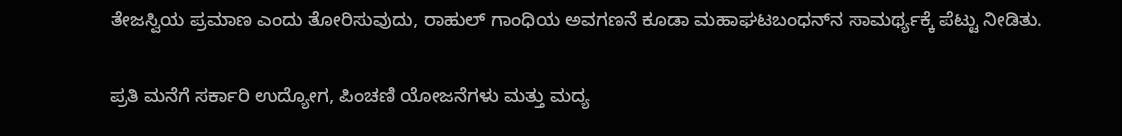ತೇಜಸ್ವಿಯ ಪ್ರಮಾಣ ಎಂದು ತೋರಿಸುವುದು, ರಾಹುಲ್‌ ಗಾಂಧಿಯ ಅವಗಣನೆ ಕೂಡಾ ಮಹಾಘಟಬಂಧನ್‌ನ ಸಾಮರ್ಥ್ಯಕ್ಕೆ ಪೆಟ್ಟು ನೀಡಿತು.

ಪ್ರತಿ ಮನೆಗೆ ಸರ್ಕಾರಿ ಉದ್ಯೋಗ, ಪಿಂಚಣಿ ಯೋಜನೆಗಳು ಮತ್ತು ಮದ್ಯ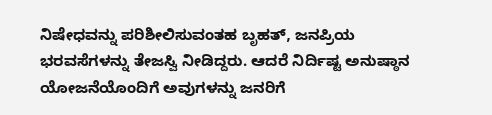ನಿಷೇಧವನ್ನು ಪರಿಶೀಲಿಸುವಂತಹ ಬೃಹತ್, ಜನಪ್ರಿಯ ಭರವಸೆಗಳನ್ನು ತೇಜಸ್ವಿ ನೀಡಿದ್ದರು. ಆದರೆ ನಿರ್ದಿಷ್ಟ ಅನುಷ್ಠಾನ ಯೋಜನೆಯೊಂದಿಗೆ ಅವುಗಳನ್ನು ಜನರಿಗೆ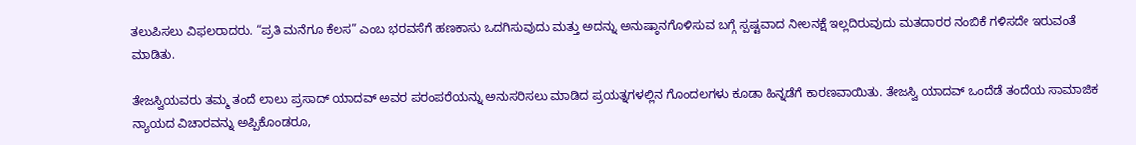ತಲುಪಿಸಲು ವಿಫಲರಾದರು. “ಪ್ರತಿ ಮನೆಗೂ ಕೆಲಸ” ಎಂಬ ಭರವಸೆಗೆ ಹಣಕಾಸು ಒದಗಿಸುವುದು ಮತ್ತು ಅದನ್ನು ಅನುಷ್ಠಾನಗೊಳಿಸುವ ಬಗ್ಗೆ ಸ್ಪಷ್ಟವಾದ ನೀಲನಕ್ಷೆ ಇಲ್ಲದಿರುವುದು ಮತದಾರರ ನಂಬಿಕೆ ಗಳಿಸದೇ ಇರುವಂತೆ ಮಾಡಿತು.

ತೇಜಸ್ವಿಯವರು ತಮ್ಮ ತಂದೆ ಲಾಲು ಪ್ರಸಾದ್ ಯಾದವ್ ಅವರ ಪರಂಪರೆಯನ್ನು ಅನುಸರಿಸಲು ಮಾಡಿದ ಪ್ರಯತ್ನಗಳಲ್ಲಿನ ಗೊಂದಲಗಳು ಕೂಡಾ ಹಿನ್ನಡೆಗೆ ಕಾರಣವಾಯಿತು. ತೇಜಸ್ವಿ ಯಾದವ್ ಒಂದೆಡೆ ತಂದೆಯ ಸಾಮಾಜಿಕ ನ್ಯಾಯದ ವಿಚಾರವನ್ನು ಅಪ್ಪಿಕೊಂಡರೂ,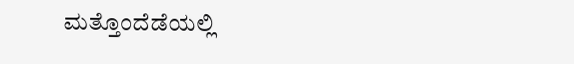ಮತ್ತೊಂದೆಡೆಯಲ್ಲಿ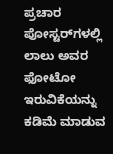ಪ್ರಚಾರ ಪೋಸ್ಟರ್‌ಗಳಲ್ಲಿ ಲಾಲು ಅವರ ಫೋಟೋ ಇರುವಿಕೆಯನ್ನು ಕಡಿಮೆ ಮಾಡುವ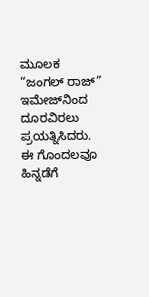ಮೂಲಕ “ಜಂಗಲ್ ರಾಜ್” ಇಮೇಜ್‌ನಿಂದ ದೂರವಿರಲು ಪ್ರಯತ್ನಿಸಿದರು. ಈ ಗೊಂದಲವೂ ಹಿನ್ನಡೆಗೆ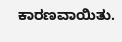ಕಾರಣವಾಯಿತು.